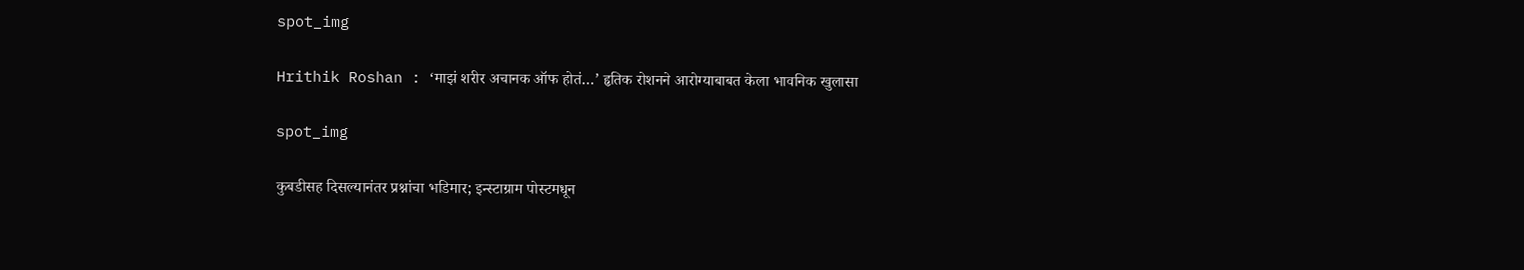spot_img

Hrithik Roshan : ‘माझं शरीर अचानक ऑफ होतं…’ हृतिक रोशनने आरोग्याबाबत केला भावनिक खुलासा

spot_img

कुबडीसह दिसल्यानंतर प्रश्नांचा भडिमार; इन्स्टाग्राम पोस्टमधून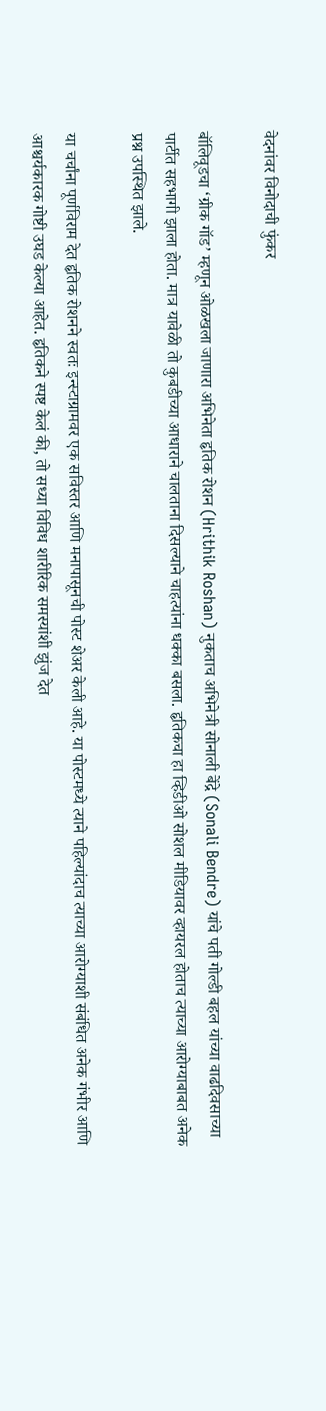वेदनांवर विनोदाची फुंकर

बॉलिवूडचा ‘ग्रीक गॉड’ म्हणून ओळखला जाणारा अभिनेता हृतिक रोशन (Hrithik Roshan) नुकताच अभिनेत्री सोनाली बेंद्रे (Sonali Bendre) यांचे पती गोल्डी बहल यांच्या वाढदिवसाच्या पार्टीत सहभागी झाला होता. मात्र यावेळी तो कुबडीच्या आधाराने चालताना दिसल्याने चाहत्यांना धक्का बसला. हृतिकचा हा व्हिडीओ सोशल मीडियावर व्हायरल होताच त्याच्या आरोग्याबाबत अनेक प्रश्न उपस्थित झाले.

या चर्चांना पूर्णविराम देत हृतिक रोशनने स्वतः इन्स्टाग्रामवर एक सविस्तर आणि मनापासूनची पोस्ट शेअर केली आहे. या पोस्टमध्ये त्याने पहिल्यांदाच त्याच्या आरोग्याशी संबंधित अनेक गंभीर आणि आश्चर्यकारक गोष्टी उघड केल्या आहेत. हृतिकने स्पष्ट केलं की, तो सध्या विविध शारीरिक समस्यांशी झुंज देत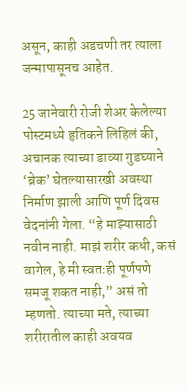असून, काही अडचणी तर त्याला जन्मापासूनच आहेत.

25 जानेवारी रोजी शेअर केलेल्या पोस्टमध्ये हृतिकने लिहिलं की, अचानक त्याच्या डाव्या गुडघ्याने ‘ब्रेक’ घेतल्यासारखी अवस्था निर्माण झाली आणि पूर्ण दिवस वेदनांनी गेला. “हे माझ्यासाठी नवीन नाही. माझं शरीर कधी, कसं वागेल, हे मी स्वतःही पूर्णपणे समजू शकत नाही,” असं तो म्हणतो. त्याच्या मते, त्याच्या शरीरातील काही अवयव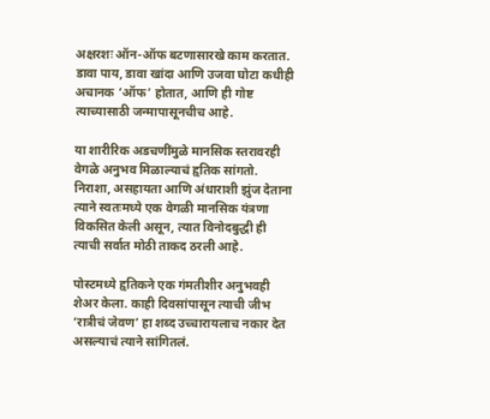अक्षरशः ऑन-ऑफ बटणासारखे काम करतात. डावा पाय, डावा खांदा आणि उजवा घोटा कधीही अचानक ‘ऑफ’ होतात, आणि ही गोष्ट त्याच्यासाठी जन्मापासूनचीच आहे.

या शारीरिक अडचणींमुळे मानसिक स्तरावरही वेगळे अनुभव मिळाल्याचं हृतिक सांगतो. निराशा, असहायता आणि अंधाराशी झुंज देताना त्याने स्वतःमध्ये एक वेगळी मानसिक यंत्रणा विकसित केली असून, त्यात विनोदबुद्धी ही त्याची सर्वात मोठी ताकद ठरली आहे.

पोस्टमध्ये हृतिकने एक गंमतीशीर अनुभवही शेअर केला. काही दिवसांपासून त्याची जीभ ‘रात्रीचं जेवण’ हा शब्द उच्चारायलाच नकार देत असल्याचं त्याने सांगितलं.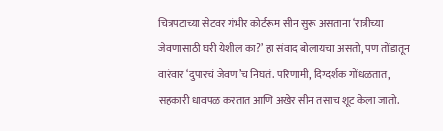चित्रपटाच्या सेटवर गंभीर कोर्टरूम सीन सुरू असताना ‘रात्रीच्या जेवणासाठी घरी येशील का?’ हा संवाद बोलायचा असतो, पण तोंडातून वारंवार ‘दुपारचं जेवण’च निघतं. परिणामी, दिग्दर्शक गोंधळतात, सहकारी धावपळ करतात आणि अखेर सीन तसाच शूट केला जातो.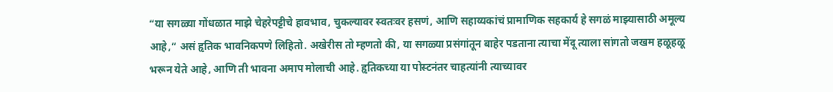“या सगळ्या गोंधळात माझे चेहरेपट्टीचे हावभाव, चुकल्यावर स्वतःवर हसणं, आणि सहाय्यकांचं प्रामाणिक सहकार्य हे सगळं माझ्यासाठी अमूल्य आहे,” असं हृतिक भावनिकपणे लिहितो. अखेरीस तो म्हणतो की, या सगळ्या प्रसंगांतून बाहेर पडताना त्याचा मेंदू त्याला सांगतो जखम हळूहळू भरून येते आहे, आणि ती भावना अमाप मोलाची आहे. हृतिकच्या या पोस्टनंतर चाहत्यांनी त्याच्यावर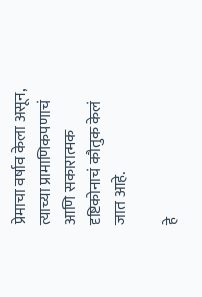प्रेमाचा वर्षाव केला असून, त्याच्या प्रामाणिकपणाचं आणि सकारात्मक दृष्टिकोनाचं कौतुक केलं जात आहे.

हे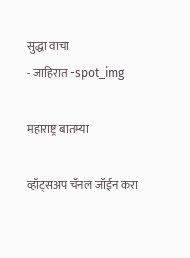सुद्धा वाचा
- जाहिरात -spot_img

महाराष्ट्र बातम्या

व्हॉट्सअप चॅनल जॉईन करा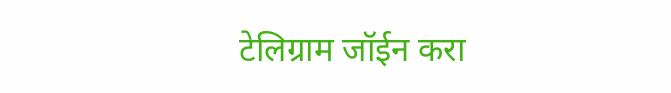टेलिग्राम जॉईन करा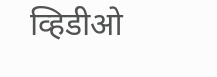व्हिडीओ